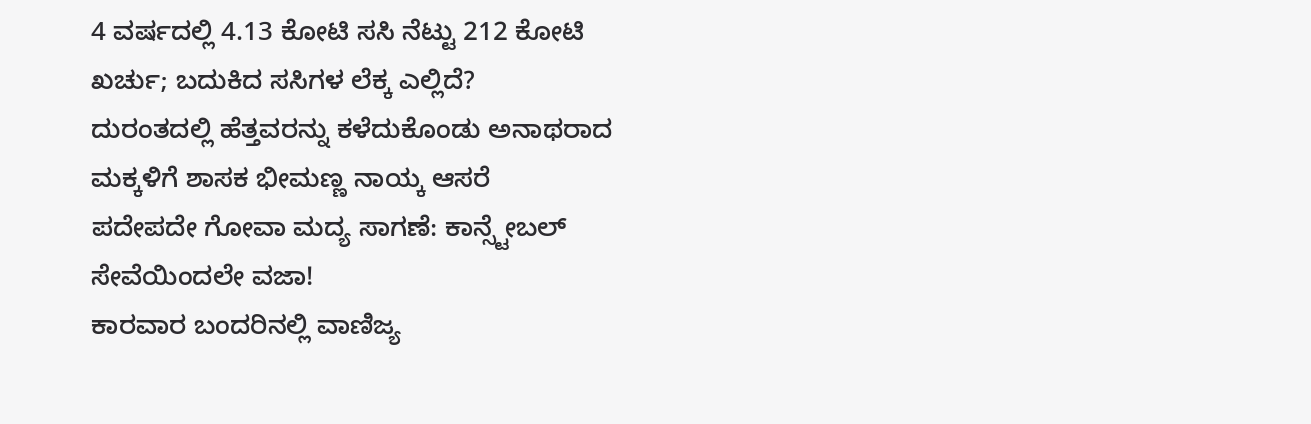4 ವರ್ಷದಲ್ಲಿ 4.13 ಕೋಟಿ ಸಸಿ ನೆಟ್ಟು 212 ಕೋಟಿ ಖರ್ಚು; ಬದುಕಿದ ಸಸಿಗಳ ಲೆಕ್ಕ ಎಲ್ಲಿದೆ?
ದುರಂತದಲ್ಲಿ ಹೆತ್ತವರನ್ನು ಕಳೆದುಕೊಂಡು ಅನಾಥರಾದ ಮಕ್ಕಳಿಗೆ ಶಾಸಕ ಭೀಮಣ್ಣ ನಾಯ್ಕ ಆಸರೆ
ಪದೇಪದೇ ಗೋವಾ ಮದ್ಯ ಸಾಗಣೆ: ಕಾನ್ಸ್ಟೇಬಲ್ ಸೇವೆಯಿಂದಲೇ ವಜಾ!
ಕಾರವಾರ ಬಂದರಿನಲ್ಲಿ ವಾಣಿಜ್ಯ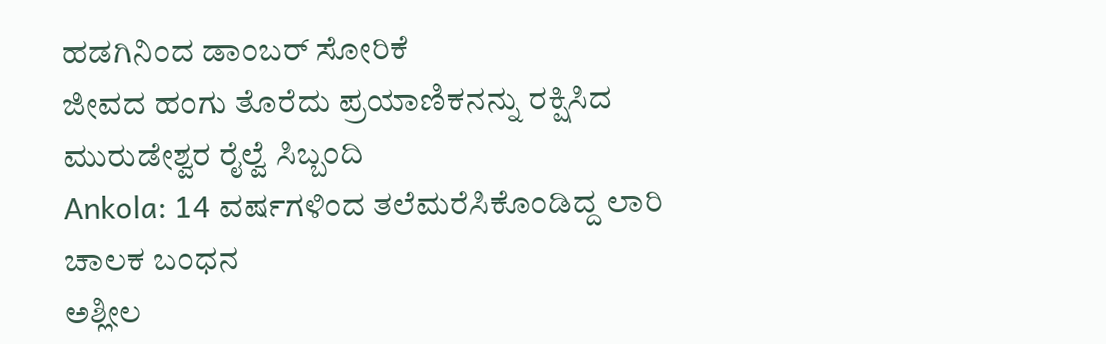ಹಡಗಿನಿಂದ ಡಾಂಬರ್ ಸೋರಿಕೆ
ಜೀವದ ಹಂಗು ತೊರೆದು ಪ್ರಯಾಣಿಕನನ್ನು ರಕ್ಷಿಸಿದ ಮುರುಡೇಶ್ವರ ರೈಲ್ವೆ ಸಿಬ್ಬಂದಿ
Ankola: 14 ವರ್ಷಗಳಿಂದ ತಲೆಮರೆಸಿಕೊಂಡಿದ್ದ ಲಾರಿ ಚಾಲಕ ಬಂಧನ
ಅಶ್ಲೀಲ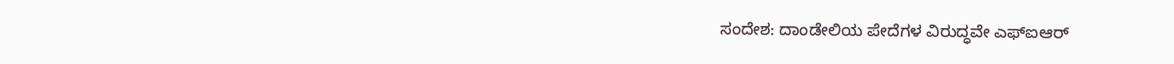ಸಂದೇಶ: ದಾಂಡೇಲಿಯ ಪೇದೆಗಳ ವಿರುದ್ಧವೇ ಎಫ್ಐಆರ್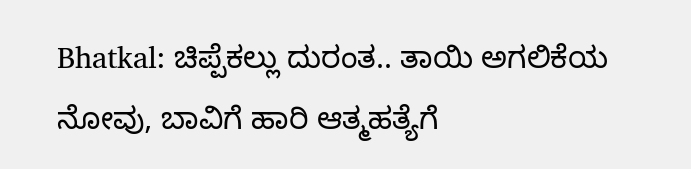Bhatkal: ಚಿಪ್ಪೆಕಲ್ಲು ದುರಂತ.. ತಾಯಿ ಅಗಲಿಕೆಯ ನೋವು, ಬಾವಿಗೆ ಹಾರಿ ಆತ್ಮಹತ್ಯೆಗೆ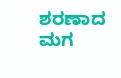ಶರಣಾದ ಮಗ